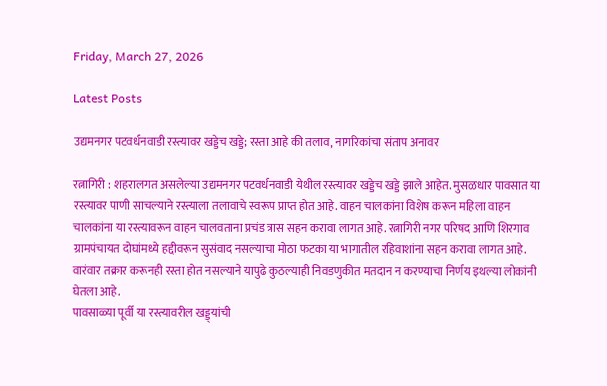Friday, March 27, 2026

Latest Posts

उद्यमनगर पटवर्धनवाडी रस्त्यावर खड्डेच खड्डे; रस्ता आहे की तलाव, नागरिकांचा संताप अनावर

रत्नागिरी : शहरालगत असलेल्या उद्यमनगर पटवर्धनवाडी येथील रस्त्यावर खड्डेच खड्डे झाले आहेत. मुसळधार पावसात या रस्त्यावर पाणी साचल्याने रस्त्याला तलावाचे स्वरूप प्राप्त होत आहे. वाहन चालकांना विशेष करून महिला वाहन चालकांना या रस्त्यावरून वाहन चालवताना प्रचंड त्रास सहन करावा लागत आहे. रत्नागिरी नगर परिषद आणि शिरगाव ग्रामपंचायत दोघांमध्ये हद्दीवरून सुसंवाद नसल्याचा मोठा फटका या भागातील रहिवाशांना सहन करावा लागत आहे. वारंवार तक्रार करूनही रस्ता होत नसल्याने यापुढे कुठल्याही निवडणुकीत मतदान न करण्याचा निर्णय इथल्या लोकांनी घेतला आहे.
पावसाळ्या पूर्वी या रस्त्यावरील खड्ड्यांची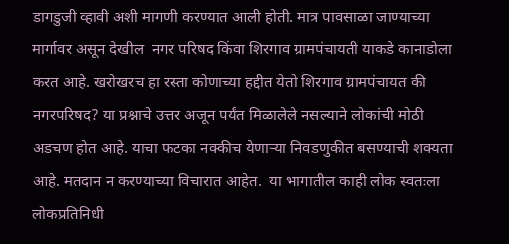डागडुजी व्हावी अशी मागणी करण्यात आली होती. मात्र पावसाळा जाण्याच्या मार्गावर असून देखील  नगर परिषद किंवा शिरगाव ग्रामपंचायती याकडे कानाडोला करत आहे. खरोखरच हा रस्ता कोणाच्या हद्दीत येतो शिरगाव ग्रामपंचायत की नगरपरिषद? या प्रश्नाचे उत्तर अजून पर्यंत मिळालेले नसल्याने लोकांची मोठी अडचण होत आहे. याचा फटका नक्कीच येणाऱ्या निवडणुकीत बसण्याची शक्यता आहे. मतदान न करण्याच्या विचारात आहेत.  या भागातील काही लोक स्वतःला लोकप्रतिनिधी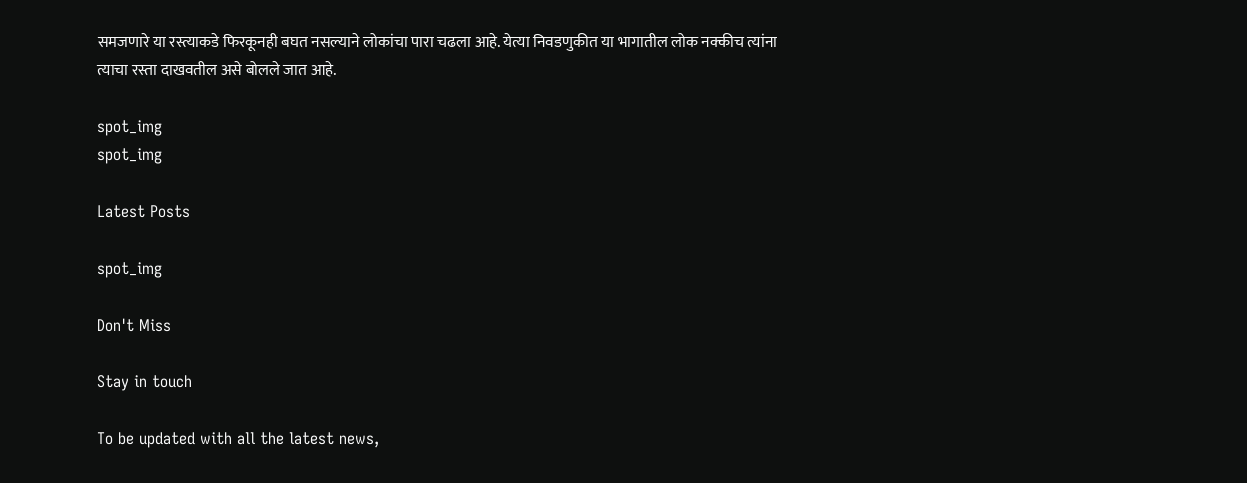समजणारे या रस्त्याकडे फिरकूनही बघत नसल्याने लोकांचा पारा चढला आहे. येत्या निवडणुकीत या भागातील लोक नक्कीच त्यांना त्याचा रस्ता दाखवतील असे बोलले जात आहे.

spot_img
spot_img

Latest Posts

spot_img

Don't Miss

Stay in touch

To be updated with all the latest news,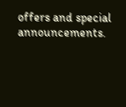offers and special announcements.